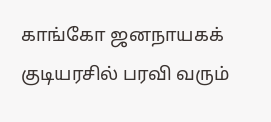காங்கோ ஜனநாயகக் குடியரசில் பரவி வரும்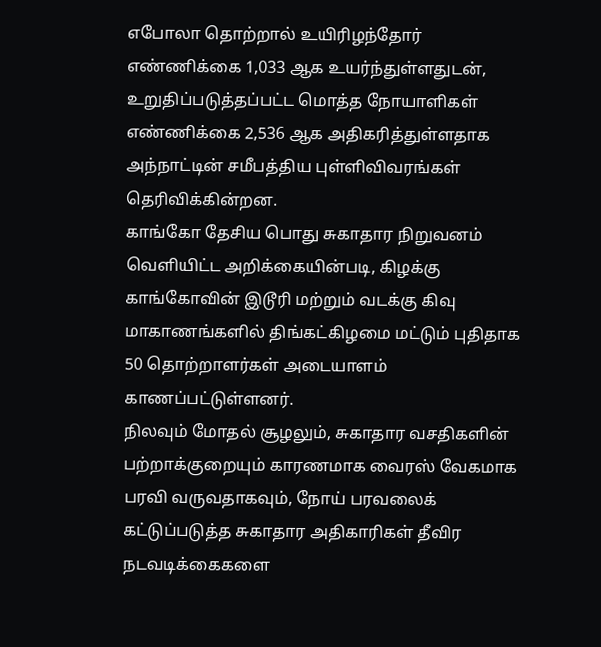எபோலா தொற்றால் உயிரிழந்தோர் எண்ணிக்கை 1,033 ஆக உயர்ந்துள்ளதுடன், உறுதிப்படுத்தப்பட்ட மொத்த நோயாளிகள் எண்ணிக்கை 2,536 ஆக அதிகரித்துள்ளதாக அந்நாட்டின் சமீபத்திய புள்ளிவிவரங்கள் தெரிவிக்கின்றன.
காங்கோ தேசிய பொது சுகாதார நிறுவனம் வெளியிட்ட அறிக்கையின்படி, கிழக்கு காங்கோவின் இடூரி மற்றும் வடக்கு கிவு மாகாணங்களில் திங்கட்கிழமை மட்டும் புதிதாக 50 தொற்றாளர்கள் அடையாளம் காணப்பட்டுள்ளனர்.
நிலவும் மோதல் சூழலும், சுகாதார வசதிகளின் பற்றாக்குறையும் காரணமாக வைரஸ் வேகமாக பரவி வருவதாகவும், நோய் பரவலைக் கட்டுப்படுத்த சுகாதார அதிகாரிகள் தீவிர நடவடிக்கைகளை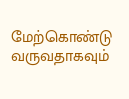மேற்கொண்டு வருவதாகவும்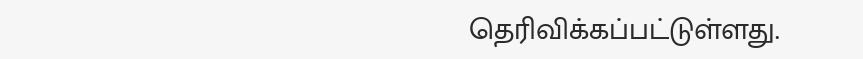தெரிவிக்கப்பட்டுள்ளது.